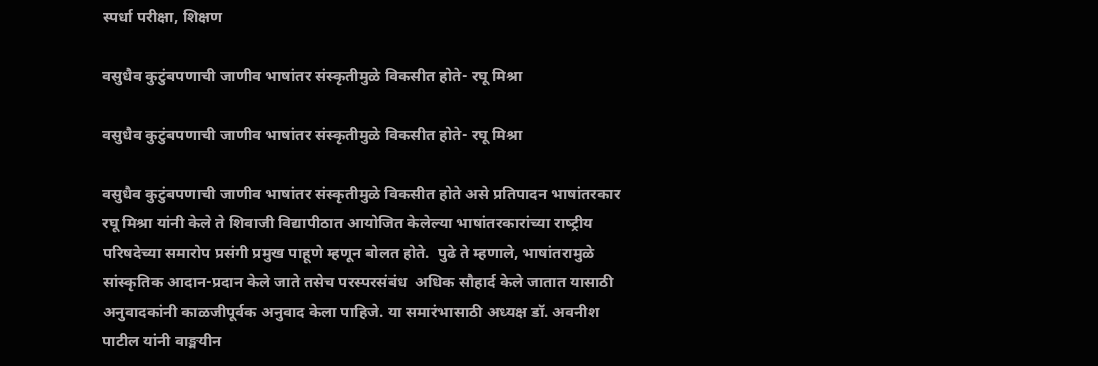स्पर्धा परीक्षा, शिक्षण

वसुधैव कुटुंबपणाची जाणीव भाषांतर संस्‍कृतीमुळे विकसीत होते- रघू मिश्रा

वसुधैव कुटुंबपणाची जाणीव भाषांतर संस्‍कृतीमुळे विकसीत होते- रघू मिश्रा

वसुधैव कुटुंबपणाची जाणीव भाषांतर संस्‍कृतीमुळे विकसीत होते असे प्रतिपादन भाषांतरकार रघू मिश्रा यांनी केले ते शिवाजी विद्यापीठात आयोजित केलेल्‍या भाषांतरकारांच्‍या राष्‍ट्रीय परिषदेच्‍या समारोप प्रसंगी प्रमुख पाहूणे म्‍हणून बोलत होते.  पुढे ते म्‍हणाले, भाषांतरामुळे सांस्‍कृतिक आदान-प्रदान केले जाते तसेच परस्‍परसंबंध  अधिक सौहार्द केले जातात यासाठी अनुवादकांनी काळजीपूर्वक अनुवाद केला पाहिजे. या समारंभासाठी अध्‍यक्ष डॉ. अवनीश पाटील यांनी वाङ्मयीन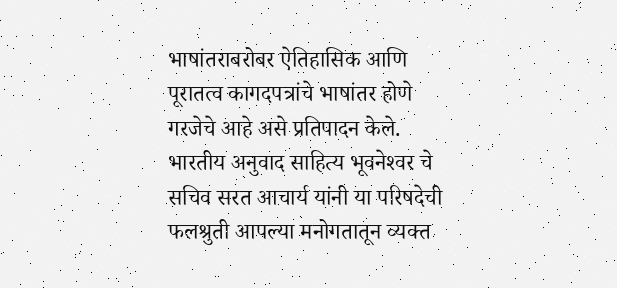भाषांतराबरोबर ऐतिहासिक आणि पूरातत्‍व कागदपत्रांचे भाषांतर होणे गरजेचे आहे असे प्रतिपादन केले. भारतीय अनुवाद साहित्‍य भूवनेश्‍वर चे सचिव सरत आचार्य यांनी या परिषदेची फलश्रुती आपल्‍या मनोगतातून व्‍यक्‍त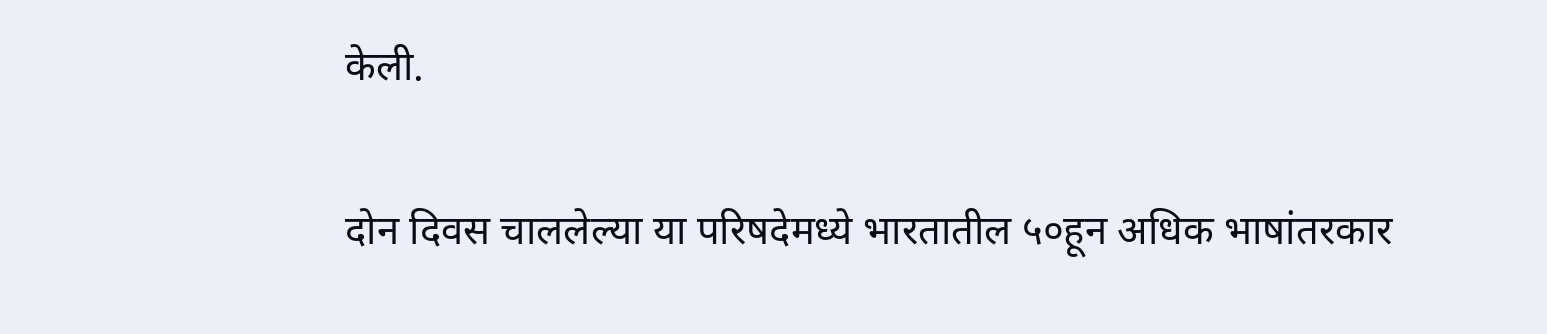केली.

दोन दिवस चाललेल्‍या या परिषदेमध्‍ये भारतातील ५०हून अधिक भाषांतरकार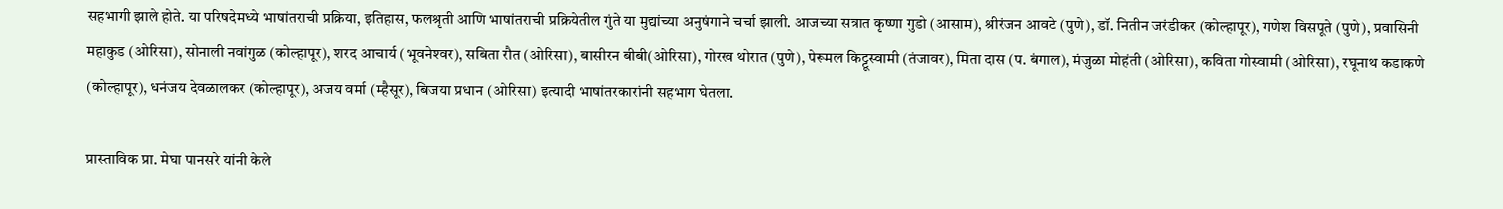सहभागी झाले होते. या परिषदेमध्‍ये भाषांतराची प्रक्रिया, इतिहास, फलश्रृती आणि भाषांतराची प्रक्रियेतील गुंते या मुद्यांच्‍या अनुषंगाने चर्चा झाली. आजच्‍या सत्रात कृष्‍णा गुडो (आसाम), श्रीरंजन आवटे (पुणे), डॉ. नितीन जरंडीकर (कोल्‍हापूर), गणेश विसपूते (पुणे), प्रवासिनी महाकुड (ओरिसा), सोनाली नवांगुळ (कोल्‍हापूर), शरद आचार्य (भूवनेश्‍वर), सबिता रौत (ओरिसा), बासीरन बीबी(ओरिसा), गोरख थोरात (पुणे), पेरूमल किट्टूस्‍वामी (तंजावर), मिता दास (प. बंगाल), मंजुळा मोहंती (ओरिसा), कविता गोस्‍वामी (ओरिसा), रघूनाथ कडाकणे (कोल्‍हापूर), धनंजय देवळालकर (कोल्‍हापूर), अजय वर्मा (म्‍हैसूर), बिजया प्रधान (ओरिसा) इत्‍यादी भाषांतरकारांनी सहभाग घेतला.

प्रास्‍ताविक प्रा. मेघा पानसरे यांनी केले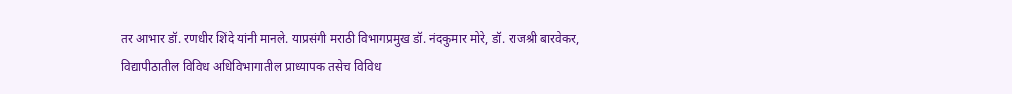तर आभार डॉ. रणधीर शिंदे यांनी मानले. याप्रसंगी मराठी विभागप्रमुख डॉ. नंदकुमार मोरे, डॉ. राजश्री बारवेकर, विद्यापीठातील विविध अधिविभागातील प्राध्‍यापक तसेच विविध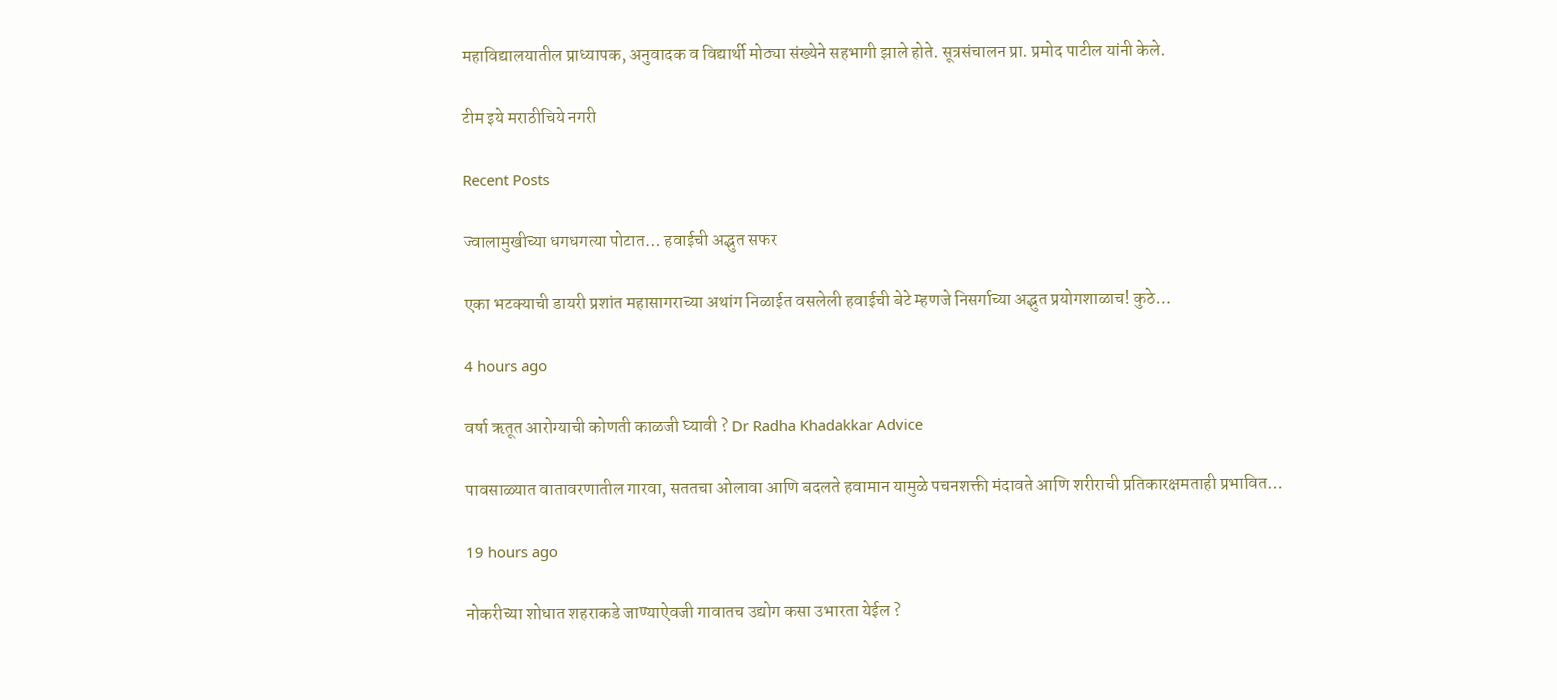महाविद्यालयातील प्राध्‍यापक, अनुवादक व विद्यार्थी मोठ्या संख्‍येने सहभागी झाले होते. सूत्रसंचालन प्रा. प्रमोद पाटील यांनी केले.

टीम इये मराठीचिये नगरी

Recent Posts

ज्वालामुखीच्या धगधगत्या पोटात… हवाईची अद्भुत सफर

एका भटक्याची डायरी प्रशांत महासागराच्या अथांग निळाईत वसलेली हवाईची बेटे म्हणजे निसर्गाच्या अद्भुत प्रयोगशाळाच! कुठे…

4 hours ago

वर्षा ऋतूत आरोग्याची कोणती काळजी घ्यावी ? Dr Radha Khadakkar Advice

पावसाळ्यात वातावरणातील गारवा, सततचा ओलावा आणि बदलते हवामान यामुळे पचनशक्ती मंदावते आणि शरीराची प्रतिकारक्षमताही प्रभावित…

19 hours ago

नोकरीच्या शोधात शहराकडे जाण्याऐवजी गावातच उद्योग कसा उभारता येईल ?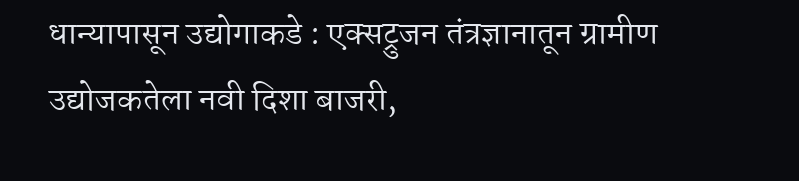धान्यापासून उद्योगाकडे : एक्सट्रुजन तंत्रज्ञानातून ग्रामीण उद्योजकतेला नवी दिशा बाजरी,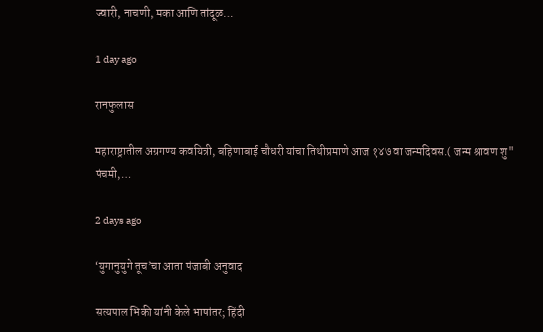ज्वारी, नाचणी, मका आणि तांदूळ…

1 day ago

रानफुलास

महाराष्ट्रातील अग्रगण्य कवयित्री, बहिणाबाई चौधरी यांचा तिथीप्रमाणे आज १४७ वा जन्मदिवस.( जन्म श्रावण शु" पंचमी,…

2 days ago

‘युगानुयुगे तूच’चा आता पंजाबी अनुवाद

सत्यपाल भिकी यांनी केले भाषांतर; हिंदी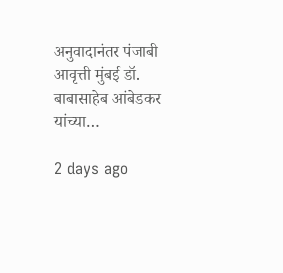अनुवादानंतर पंजाबी आवृत्ती मुंबई डॉ. बाबासाहेब आंबेडकर यांच्या…

2 days ago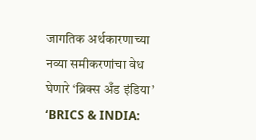जागतिक अर्थकारणाच्या नव्या समीकरणांचा वेध घेणारे ‘ब्रिक्स अँड इंडिया’ ‘BRICS & INDIA: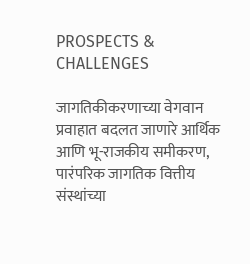PROSPECTS & CHALLENGES

जागतिकीकरणाच्या वेगवान प्रवाहात बदलत जाणारे आर्थिक आणि भू-राजकीय समीकरण, पारंपरिक जागतिक वित्तीय संस्थांच्या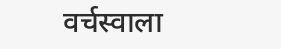वर्चस्वाला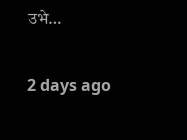उभे…

2 days ago